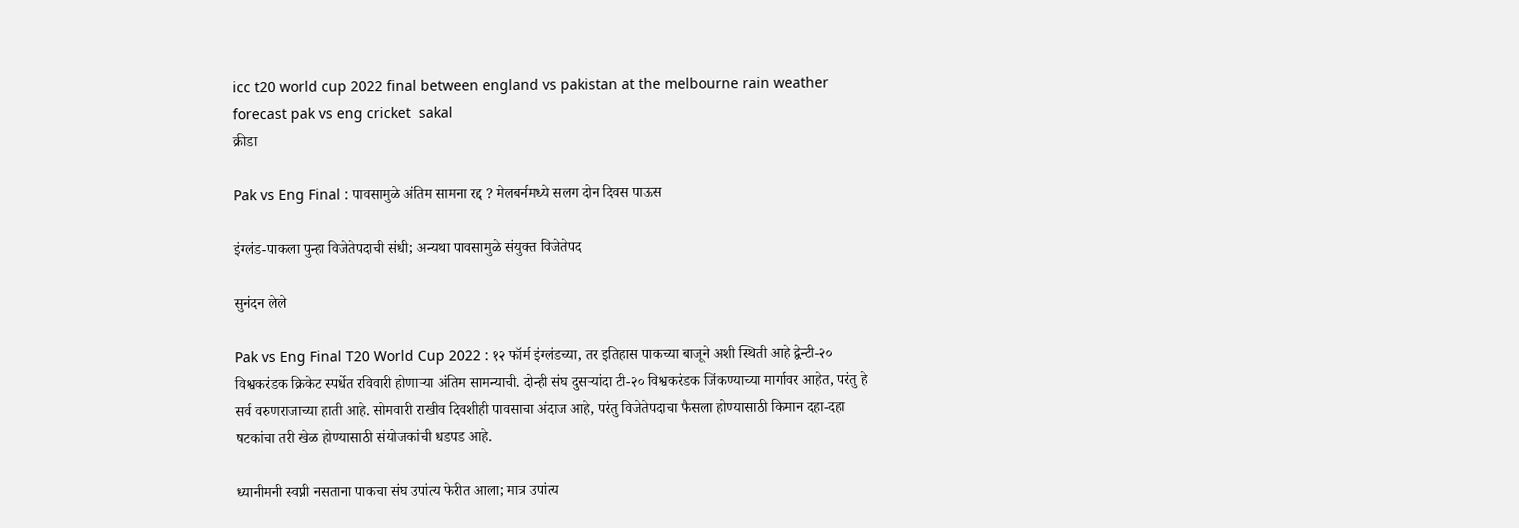icc t20 world cup 2022 final between england vs pakistan at the melbourne rain weather forecast pak vs eng cricket  sakal
क्रीडा

Pak vs Eng Final : पावसामुळे अंतिम सामना रद्द ? मेलबर्नमध्ये सलग दोन दिवस पाऊस

इंग्लंड-पाकला पुन्हा विजेतेपदाची संधी; अन्यथा पावसामुळे संयुक्त विजेतेपद

सुनंदन लेले

Pak vs Eng Final T20 World Cup 2022 : १२ फॉर्म इंग्लंडच्या, तर इतिहास पाकच्या बाजूने अशी स्थिती आहे द्वेन्टी-२० विश्वकरंडक क्रिकेट स्पर्धेत रविवारी होणाऱ्या अंतिम सामन्याची. दोन्ही संघ दुसऱ्यांदा टी-२० विश्वकरंडक जिंकण्याच्या मार्गावर आहेत, परंतु हे सर्व वरुणराजाच्या हाती आहे. सोमवारी राखीव दिवशीही पावसाचा अंदाज आहे, परंतु विजेतेपदाचा फैसला होण्यासाठी किमान दहा-दहा षटकांचा तरी खेळ होण्यासाठी संयोजकांची धडपड आहे.

ध्यानीमनी स्वप्नी नसताना पाकचा संघ उपांत्य फेरीत आला; मात्र उपांत्य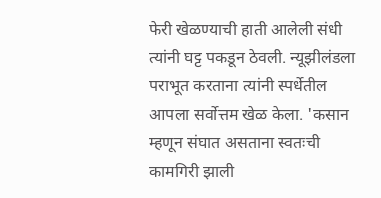फेरी खेळण्याची हाती आलेली संधी त्यांनी घट्ट पकडून ठेवली. न्यूझीलंडला पराभूत करताना त्यांनी स्पर्धेतील आपला सर्वोत्तम खेळ केला. 'कसान म्हणून संघात असताना स्वतःची कामगिरी झाली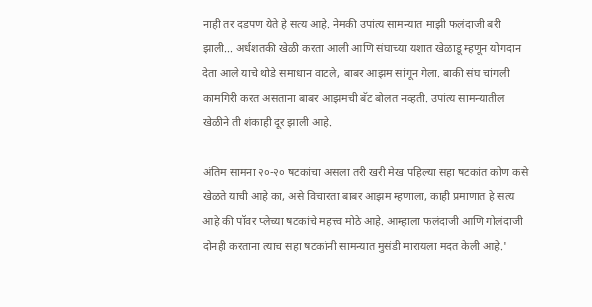नाही तर दडपण येते हे सत्य आहे. नेमकी उपांत्य सामन्यात माझी फलंदाजी बरी झाली... अर्धशतकी खेळी करता आली आणि संघाच्या यशात खेळाडू म्हणून योगदान देता आले याचे थोडे समाधान वाटले, बाबर आझम सांगून गेला. बाकी संघ चांगली कामगिरी करत असताना बाबर आझमची बॅट बोलत नव्हती. उपांत्य सामन्यातील खेळीने ती शंकाही दूर झाली आहे.

अंतिम सामना २०-२० षटकांचा असला तरी खरी मेख पहिल्या सहा षटकांत कोण कसे खेळते याची आहे का, असे विचारता बाबर आझम म्हणाला, काही प्रमाणात हे सत्य आहे की पॉवर प्लेच्या षटकांचे महत्त्व मोठे आहे. आम्हाला फलंदाजी आणि गोलंदाजी दोनही करताना त्याच सहा षटकांनी सामन्यात मुसंडी मारायला मदत केली आहे.'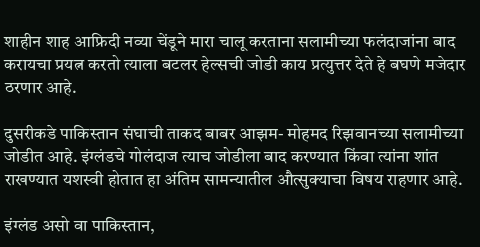शाहीन शाह आफ्रिदी नव्या चेंडूने मारा चालू करताना सलामीच्या फलंदाजांना बाद करायचा प्रयत्न करतो त्याला बटलर हेल्सची जोडी काय प्रत्युत्तर देते हे बघणे मजेदार ठरणार आहे.

दुसरीकडे पाकिस्तान संघाची ताकद बाबर आझम- मोहमद रिझवानच्या सलामीच्या जोडीत आहे. इंग्लंडचे गोलंदाज त्याच जोडीला बाद करण्यात किंवा त्यांना शांत राखण्यात यशस्वी होतात हा अंतिम सामन्यातील औत्सुक्याचा विषय राहणार आहे.

इंग्लंड असो वा पाकिस्तान,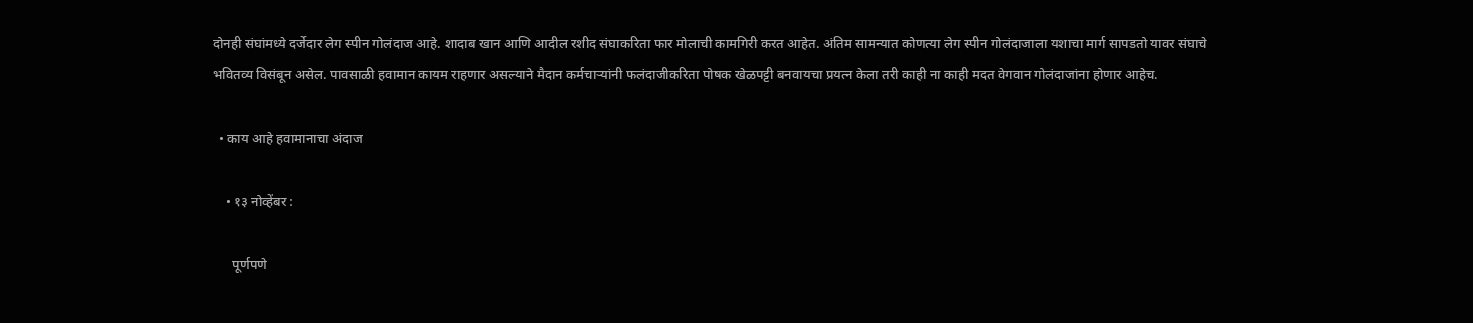दोनही संघांमध्ये दर्जेदार लेग स्पीन गोलंदाज आहे. शादाब खान आणि आदील रशीद संघाकरिता फार मोलाची कामगिरी करत आहेत. अंतिम सामन्यात कोणत्या लेग स्पीन गोलंदाजाला यशाचा मार्ग सापडतो यावर संघाचे भवितव्य विसंबून असेल. पावसाळी हवामान कायम राहणार असल्याने मैदान कर्मचाऱ्यांनी फलंदाजीकरिता पोषक खेळपट्टी बनवायचा प्रयत्न केला तरी काही ना काही मदत वेगवान गोलंदाजांना होणार आहेच.

  • काय आहे हवामानाचा अंदाज

    • १३ नोव्हेंबर :

      पूर्णपणे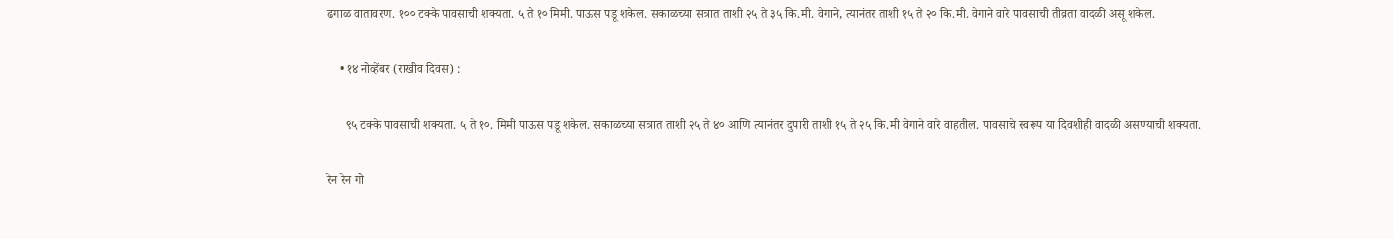ढगाळ वातावरण. १०० टक्के पावसाची शक्यता. ५ ते १० मिमी. पाऊस पडू शकेल. सकाळच्या सत्रात ताशी २५ ते ३५ कि.मी. वेगाने, त्यानंतर ताशी १५ ते २० कि.मी. वेगाने वारे पावसाची तीव्रता वादळी असू शकेल.

    • १४ नोव्हेंबर (राखीव दिवस) :

      ९५ टक्के पावसाची शक्यता. ५ ते १०. मिमी पाऊस पडू शकेल. सकाळच्या सत्रात ताशी २५ ते ४० आणि त्यानंतर दुपारी ताशी १५ ते २५ कि.मी वेगाने वारे वाहतील. पावसाचे स्वरूप या दिवशीही वादळी असण्याची शक्यता.

रेन रेन गो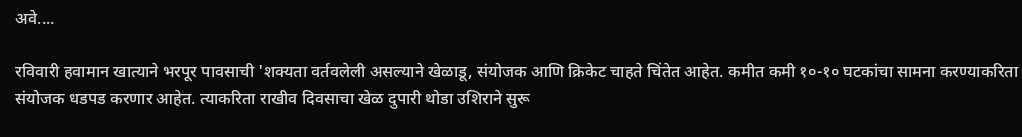अवे....

रविवारी हवामान खात्याने भरपूर पावसाची 'शक्यता वर्तवलेली असल्याने खेळाडू, संयोजक आणि क्रिकेट चाहते चिंतेत आहेत. कमीत कमी १०-१० घटकांचा सामना करण्याकरिता संयोजक धडपड करणार आहेत. त्याकरिता राखीव दिवसाचा खेळ दुपारी थोडा उशिराने सुरू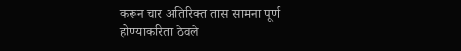करून चार अतिरिक्त तास सामना पूर्ण होण्याकरिता ठेवले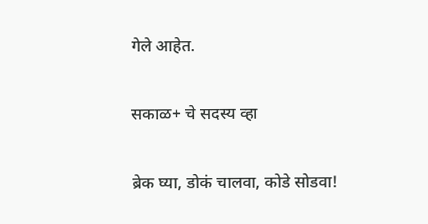गेले आहेत.

सकाळ+ चे सदस्य व्हा

ब्रेक घ्या, डोकं चालवा, कोडे सोडवा!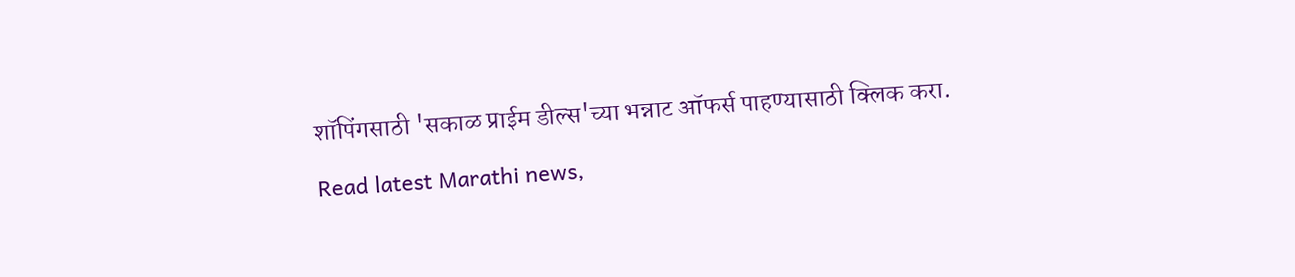शॉपिंगसाठी 'सकाळ प्राईम डील्स'च्या भन्नाट ऑफर्स पाहण्यासाठी क्लिक करा.

Read latest Marathi news,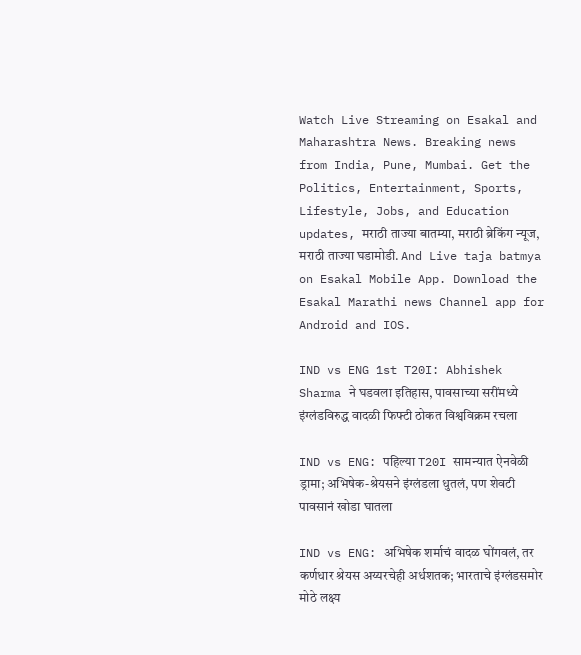Watch Live Streaming on Esakal and Maharashtra News. Breaking news from India, Pune, Mumbai. Get the Politics, Entertainment, Sports, Lifestyle, Jobs, and Education updates, मराठी ताज्या बातम्या, मराठी ब्रेकिंग न्यूज, मराठी ताज्या घडामोडी. And Live taja batmya on Esakal Mobile App. Download the Esakal Marathi news Channel app for Android and IOS.

IND vs ENG 1st T20I: Abhishek Sharma ने घडवला इतिहास, पावसाच्या सरींमध्ये इंग्लंडविरुद्ध वादळी फिफ्टी ठोकत विश्वविक्रम रचला

IND vs ENG: पहिल्या T20I सामन्यात ऐनवेळी ड्रामा; अभिषेक-श्रेयसने इंग्लंडला धुतलं, पण शेवटी पावसानं खोडा घातला

IND vs ENG: अभिषेक शर्माचं वादळ घोंगवलं, तर कर्णधार श्रेयस अय्यरचेही अर्धशतक; भारताचे इंग्लंडसमोर मोठे लक्ष्य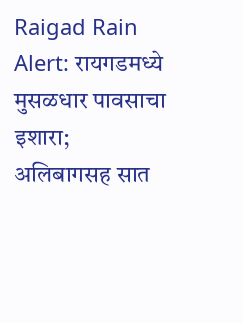Raigad Rain Alert: रायगडमध्ये मुसळधार पावसाचा इशारा; अलिबागसह सात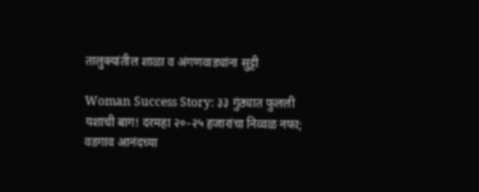तालुक्यांतील शाळा व अंगणवाड्यांना सुट्टी

Woman Success Story: ३३ गुंठ्यात फुलली यशाची बाग! दरमहा २०-२५ हजारांचा निव्वळ नफा; वडगाव आनंदच्या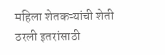महिला शेतकऱ्यांची शेती ठरली इतरांसाठी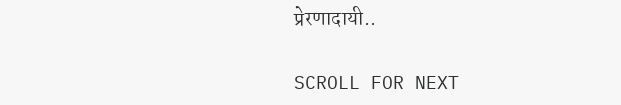प्रेरणादायी..

SCROLL FOR NEXT